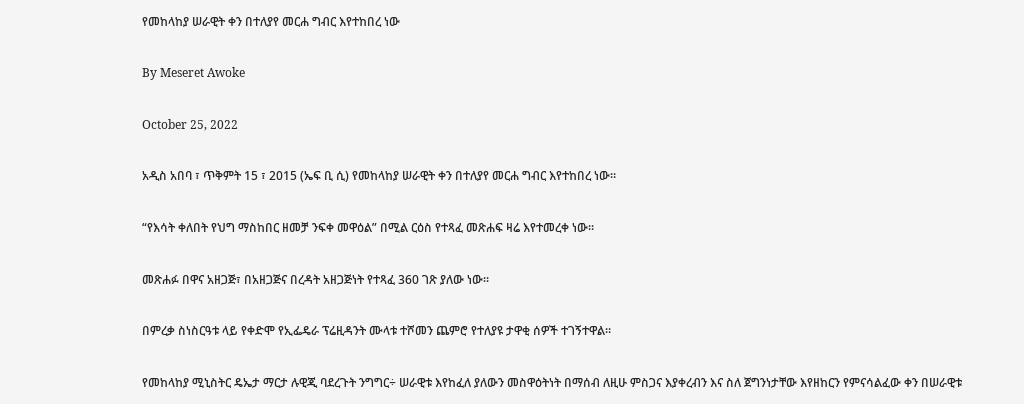የመከላከያ ሠራዊት ቀን በተለያየ መርሐ ግብር እየተከበረ ነው

By Meseret Awoke

October 25, 2022

አዲስ አበባ ፣ ጥቅምት 15 ፣ 2015 (ኤፍ ቢ ሲ) የመከላከያ ሠራዊት ቀን በተለያየ መርሐ ግብር እየተከበረ ነው።

“የእሳት ቀለበት የህግ ማስከበር ዘመቻ ንፍቀ መዋዕል” በሚል ርዕስ የተጻፈ መጽሐፍ ዛሬ እየተመረቀ ነው።

መጽሐፉ በዋና አዘጋጅ፣ በአዘጋጅና በረዳት አዘጋጅነት የተጻፈ 360 ገጽ ያለው ነው።

በምረቃ ስነስርዓቱ ላይ የቀድሞ የኢፌዴራ ፕሬዚዳንት ሙላቱ ተሾመን ጨምሮ የተለያዩ ታዋቂ ሰዎች ተገኝተዋል።

የመከላከያ ሚኒስትር ዴኤታ ማርታ ሉዊጂ ባደረጉት ንግግር÷ ሠራዊቱ እየከፈለ ያለውን መስዋዕትነት በማሰብ ለዚሁ ምስጋና እያቀረብን እና ስለ ጀግንነታቸው እየዘከርን የምናሳልፈው ቀን በሠራዊቱ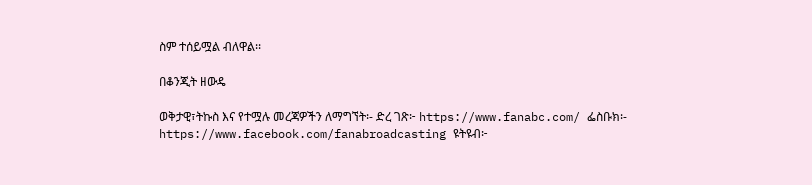ስም ተሰይሟል ብለዋል፡፡

በቆንጂት ዘውዴ

ወቅታዊ፣ትኩስ እና የተሟሉ መረጃዎችን ለማግኘት፡- ድረ ገጽ፦ https://www.fanabc.com/ ፌስቡክ፡- https://www.facebook.com/fanabroadcasting ዩትዩብ፦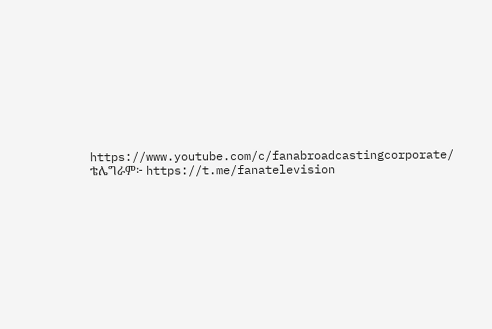https://www.youtube.com/c/fanabroadcastingcorporate/ ቴሌግራም፦ https://t.me/fanatelevision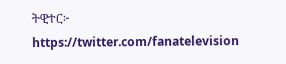ትዊተር፦ https://twitter.com/fanatelevision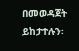በመወዳጀት ይከታተሉን፡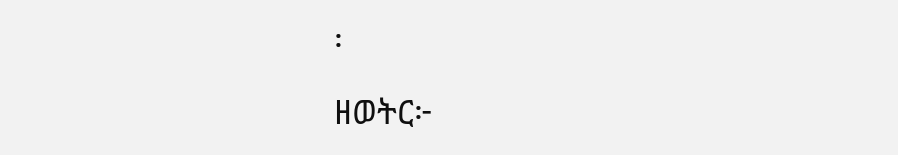፡

ዘወትር፦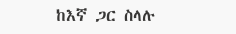ከእኛ ጋር ስላሉ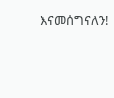እናመሰግናለን!